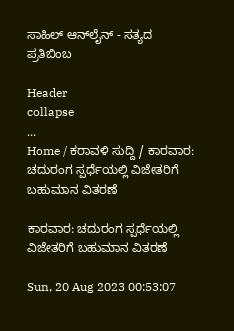ಸಾಹಿಲ್ ಆನ್‌ಲೈನ್ - ಸತ್ಯದ ಪ್ರತಿಬಿಂಬ

Header
collapse
...
Home / ಕರಾವಳಿ ಸುದ್ದಿ / ಕಾರವಾರ: ಚದುರಂಗ ಸ್ಪರ್ಧೆಯಲ್ಲಿ ವಿಜೇತರಿಗೆ ಬಹುಮಾನ ವಿತರಣೆ

ಕಾರವಾರ: ಚದುರಂಗ ಸ್ಪರ್ಧೆಯಲ್ಲಿ ವಿಜೇತರಿಗೆ ಬಹುಮಾನ ವಿತರಣೆ

Sun, 20 Aug 2023 00:53:07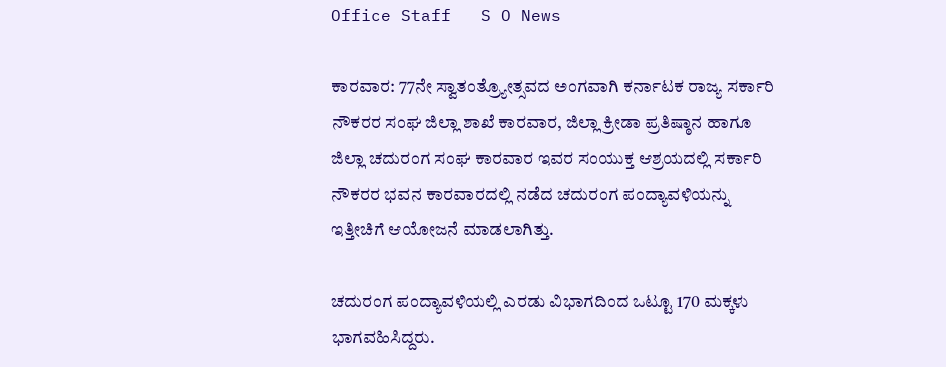Office Staff   S O News

ಕಾರವಾರ: 77ನೇ ಸ್ವಾತಂತ್ರ್ಯೋತ್ಸವದ ಅಂಗವಾಗಿ ಕರ್ನಾಟಕ ರಾಜ್ಯ ಸರ್ಕಾರಿ ನೌಕರರ ಸಂಘ ಜಿಲ್ಲಾ ಶಾಖೆ ಕಾರವಾರ, ಜಿಲ್ಲಾ ಕ್ರೀಡಾ ಪ್ರತಿಷ್ಠಾನ ಹಾಗೂ ಜಿಲ್ಲಾ ಚದುರಂಗ ಸಂಘ ಕಾರವಾರ ಇವರ ಸಂಯುಕ್ತ ಆಶ್ರಯದಲ್ಲಿ ಸರ್ಕಾರಿ ನೌಕರರ ಭವನ ಕಾರವಾರದಲ್ಲಿ ನಡೆದ ಚದುರಂಗ ಪಂದ್ಯಾವಳಿಯನ್ನು ಇತ್ತೀಚಿಗೆ ಆಯೋಜನೆ ಮಾಡಲಾಗಿತ್ತು.

ಚದುರಂಗ ಪಂದ್ಯಾವಳಿಯಲ್ಲಿ ಎರಡು ವಿಭಾಗದಿಂದ ಒಟ್ಟೂ 170 ಮಕ್ಕಳು ಭಾಗವಹಿಸಿದ್ದರು.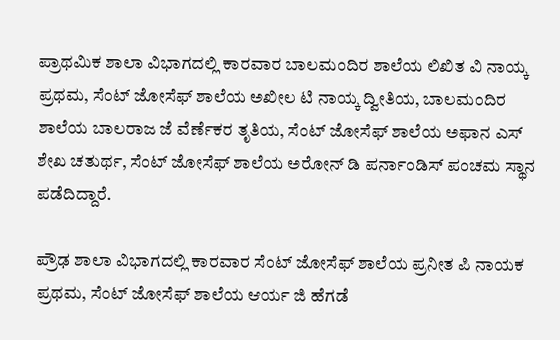ಪ್ರಾಥಮಿಕ ಶಾಲಾ ವಿಭಾಗದಲ್ಲಿ ಕಾರವಾರ ಬಾಲಮಂದಿರ ಶಾಲೆಯ ಲಿಖಿತ ವಿ ನಾಯ್ಕ ಪ್ರಥಮ, ಸೆಂಟ್ ಜೋಸೆಫ್ ಶಾಲೆಯ ಅಖೀಲ ಟಿ ನಾಯ್ಕ ದ್ವೀತಿಯ, ಬಾಲಮಂದಿರ ಶಾಲೆಯ ಬಾಲರಾಜ ಜೆ ವೆರ್ಣೆಕರ ತೃತಿಯ, ಸೆಂಟ್ ಜೋಸೆಫ್ ಶಾಲೆಯ ಅಫಾನ ಎಸ್ ಶೇಖ ಚತುರ್ಥ, ಸೆಂಟ್ ಜೋಸೆಫ್ ಶಾಲೆಯ ಅರೋನ್ ಡಿ ಪರ್ನಾಂಡಿಸ್ ಪಂಚಮ ಸ್ಥಾನ ಪಡೆದಿದ್ದಾರೆ.

ಪ್ರೌಢ ಶಾಲಾ ವಿಭಾಗದಲ್ಲಿ ಕಾರವಾರ ಸೆಂಟ್ ಜೋಸೆಫ್ ಶಾಲೆಯ ಪ್ರನೀತ ಪಿ ನಾಯಕ ಪ್ರಥಮ, ಸೆಂಟ್ ಜೋಸೆಫ್ ಶಾಲೆಯ ಆರ್ಯ ಜಿ ಹೆಗಡೆ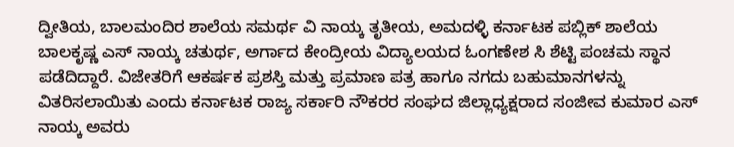ದ್ವೀತಿಯ, ಬಾಲಮಂದಿರ ಶಾಲೆಯ ಸಮರ್ಥ ವಿ ನಾಯ್ಕ ತೃತೀಯ, ಅಮದಳ್ಳಿ ಕರ್ನಾಟಕ ಪಬ್ಲಿಕ್ ಶಾಲೆಯ ಬಾಲಕೃಷ್ಣ ಎಸ್ ನಾಯ್ಕ ಚತುರ್ಥ, ಅರ್ಗಾದ ಕೇಂದ್ರೀಯ ವಿದ್ಯಾಲಯದ ಓಂಗಣೇಶ ಸಿ ಶೆಟ್ಟಿ ಪಂಚಮ ಸ್ಥಾನ ಪಡೆದಿದ್ದಾರೆ. ವಿಜೇತರಿಗೆ ಆಕರ್ಷಕ ಪ್ರಶಸ್ತಿ ಮತ್ತು ಪ್ರಮಾಣ ಪತ್ರ ಹಾಗೂ ನಗದು ಬಹುಮಾನಗಳನ್ನು ವಿತರಿಸಲಾಯಿತು ಎಂದು ಕರ್ನಾಟಕ ರಾಜ್ಯ ಸರ್ಕಾರಿ ನೌಕರರ ಸಂಘದ ಜಿಲ್ಲಾಧ್ಯಕ್ಷರಾದ ಸಂಜೀವ ಕುಮಾರ ಎಸ್ ನಾಯ್ಕ ಅವರು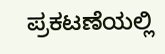ಪ್ರಕಟಣೆಯಲ್ಲಿ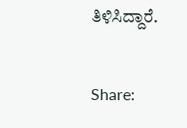ತಿಳಿಸಿದ್ದಾರೆ.


Share: